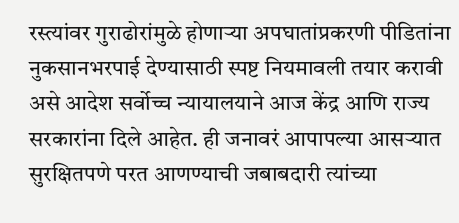रस्त्यांवर गुराढोरांमुळे होणाऱ्या अपघातांप्रकरणी पीडितांना नुकसानभरपाई देण्यासाठी स्पष्ट नियमावली तयार करावी असे आदेश सर्वोच्च न्यायालयाने आज केंद्र आणि राज्य सरकारांना दिले आहेत. ही जनावरं आपापल्या आसऱ्यात सुरक्षितपणे परत आणण्याची जबाबदारी त्यांच्या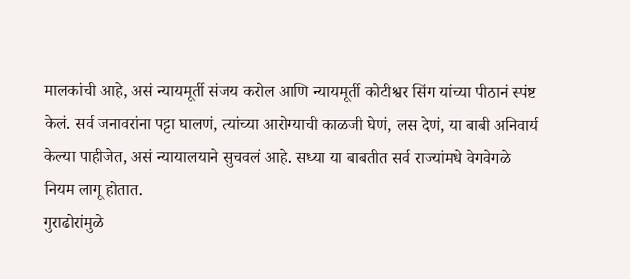मालकांची आहे, असं न्यायमूर्ती संजय करोल आणि न्यायमूर्ती कोटीश्वर सिंग यांच्या पीठानं स्पंष्ट केलं. सर्व जनावरांना पट्टा घालणं, त्यांच्या आरोग्याची काळजी घेणं, लस देणं, या बाबी अनिवार्य केल्या पाहीजेत, असं न्यायालयाने सुचवलं आहे. सध्या या बाबतीत सर्व राज्यांमधे वेगवेगळे नियम लागू होतात.
गुराढोरांमुळे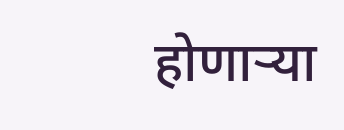होणाऱ्या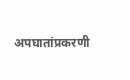अपघातांप्रकरणी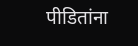पीडितांना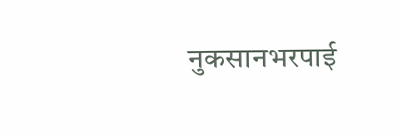नुकसानभरपाई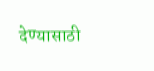देण्यासाठी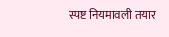स्पष्ट नियमावली तयार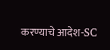करण्याचे आदेश-SC